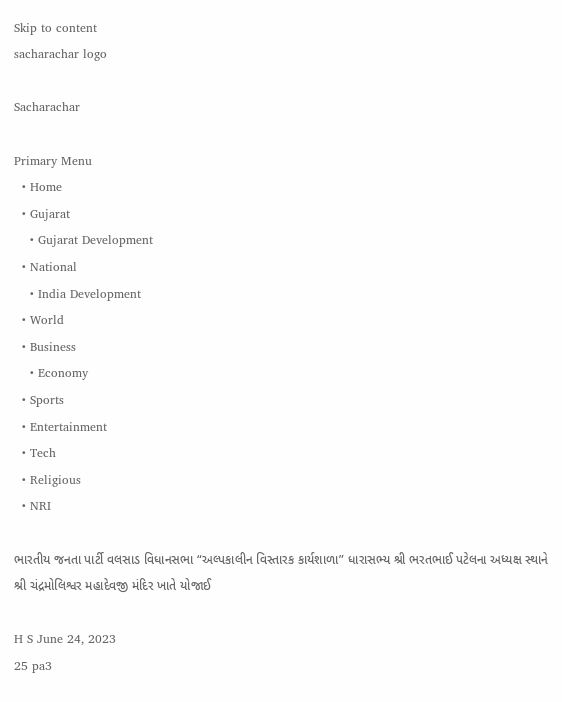Skip to content
sacharachar logo

Sacharachar

Primary Menu
  • Home
  • Gujarat
    • Gujarat Development
  • National
    • India Development
  • World
  • Business
    • Economy
  • Sports
  • Entertainment
  • Tech
  • Religious
  • NRI

ભારતીય જનતા પાર્ટી વલસાડ વિધાનસભા “અલ્પકાલીન વિસ્તારક કાર્યશાળા” ધારાસભ્ય શ્રી ભરતભાઈ પટેલના અધ્યક્ષ સ્થાને શ્રી ચંદ્રમોલિશ્વર મહાદેવજી મંદિર ખાતે યોજાઈ

H S June 24, 2023
25 pa3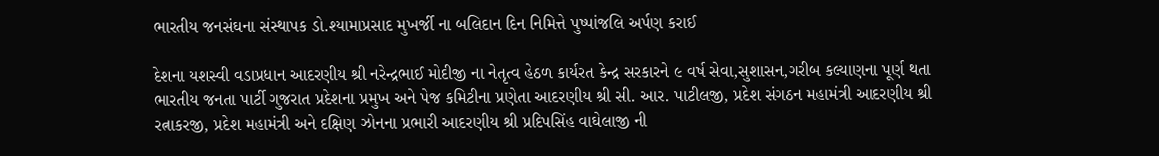ભારતીય જનસંઘના સંસ્થાપક ડો.શ્યામાપ્રસાદ મુખર્જી ના બલિદાન દિન નિમિત્તે પુષ્પાંજલિ અર્પણ કરાઈ

દેશના યશસ્વી વડાપ્રધાન આદરણીય શ્રી નરેન્દ્રભાઈ મોદીજી ના નેતૃત્વ હેઠળ કાર્યરત કેન્દ્ર સરકારને ૯ વર્ષ સેવા,સુશાસન,ગરીબ કલ્યાણના પૂર્ણ થતા ભારતીય જનતા પાર્ટી ગુજરાત પ્રદેશના પ્રમુખ અને પેજ કમિટીના પ્રણેતા આદરણીય શ્રી સી. આર. પાટીલજી, પ્રદેશ સંગઠન મહામંત્રી આદરણીય શ્રી રત્નાકરજી, પ્રદેશ મહામંત્રી અને દક્ષિણ ઝોનના પ્રભારી આદરણીય શ્રી પ્રદિપસિંહ વાઘેલાજી ની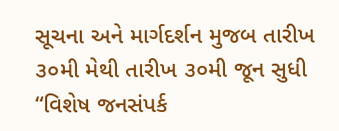સૂચના અને માર્ગદર્શન મુજબ તારીખ ૩૦મી મેથી તારીખ ૩૦મી જૂન સુધી “વિશેષ જનસંપર્ક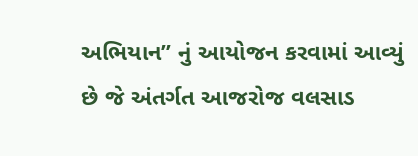અભિયાન” નું આયોજન કરવામાં આવ્યું છે જે અંતર્ગત આજરોજ વલસાડ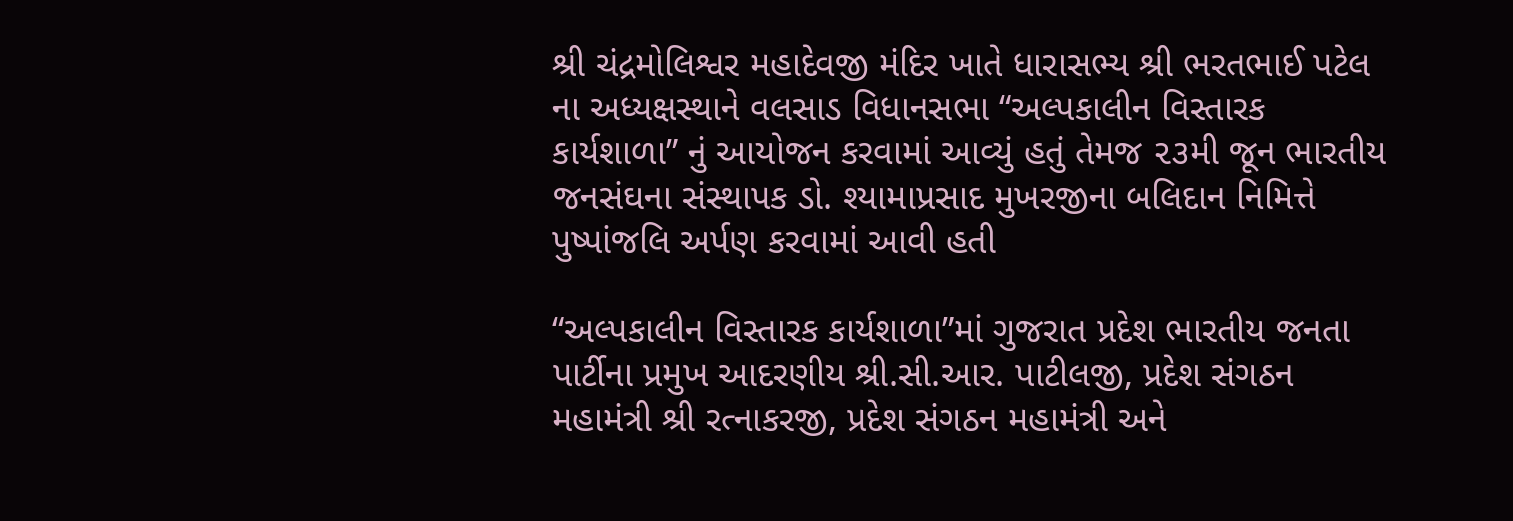શ્રી ચંદ્રમોલિશ્વર મહાદેવજી મંદિર ખાતે ધારાસભ્ય શ્રી ભરતભાઈ પટેલ ના અધ્યક્ષસ્થાને વલસાડ વિધાનસભા “અલ્પકાલીન વિસ્તારક કાર્યશાળા” નું આયોજન કરવામાં આવ્યું હતું તેમજ ૨૩મી જૂન ભારતીય જનસંઘના સંસ્થાપક ડો. શ્યામાપ્રસાદ મુખરજીના બલિદાન નિમિત્તે પુષ્પાંજલિ અર્પણ કરવામાં આવી હતી

“અલ્પકાલીન વિસ્તારક કાર્યશાળા”માં ગુજરાત પ્રદેશ ભારતીય જનતા પાર્ટીના પ્રમુખ આદરણીય શ્રી.સી.આર. પાટીલજી, પ્રદેશ સંગઠન મહામંત્રી શ્રી રત્નાકરજી, પ્રદેશ સંગઠન મહામંત્રી અને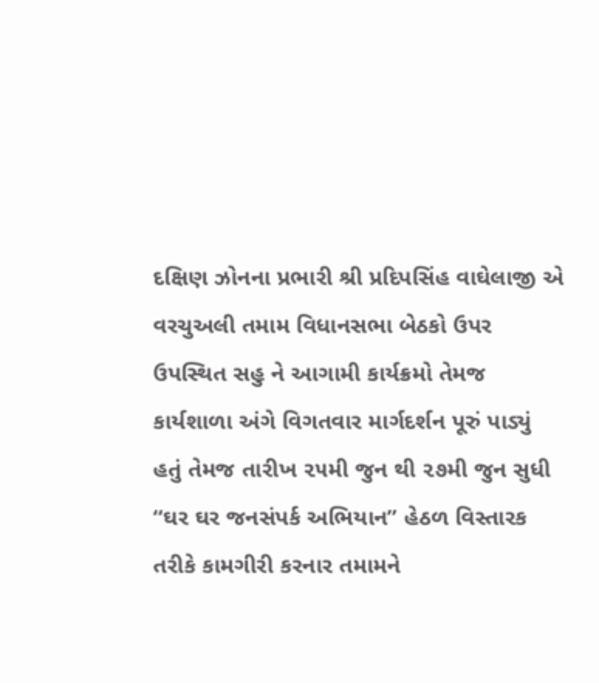દક્ષિણ ઝોનના પ્રભારી શ્રી પ્રદિપસિંહ વાઘેલાજી એ વરચુઅલી તમામ વિધાનસભા બેઠકો ઉપર ઉપસ્થિત સહુ ને આગામી કાર્યક્રમો તેમજ કાર્યશાળા અંગે વિગતવાર માર્ગદર્શન પૂરું પાડ્યું હતું તેમજ તારીખ ૨૫મી જુન થી ૨૭મી જુન સુધી “ઘર ઘર જનસંપર્ક અભિયાન” હેઠળ વિસ્તારક તરીકે કામગીરી કરનાર તમામને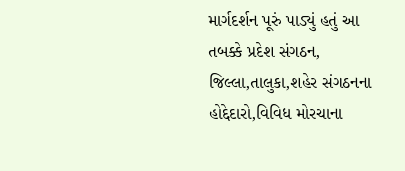માર્ગદર્શન પૂરું પાડ્યું હતું આ તબક્કે પ્રદેશ સંગઠન, જિલ્લા,તાલુકા,શહેર સંગઠનના હોદ્દેદારો,વિવિધ મોરચાના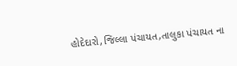હોદેદારો,જિલ્લા પંચાયત,તાલુકા પંચાયત ના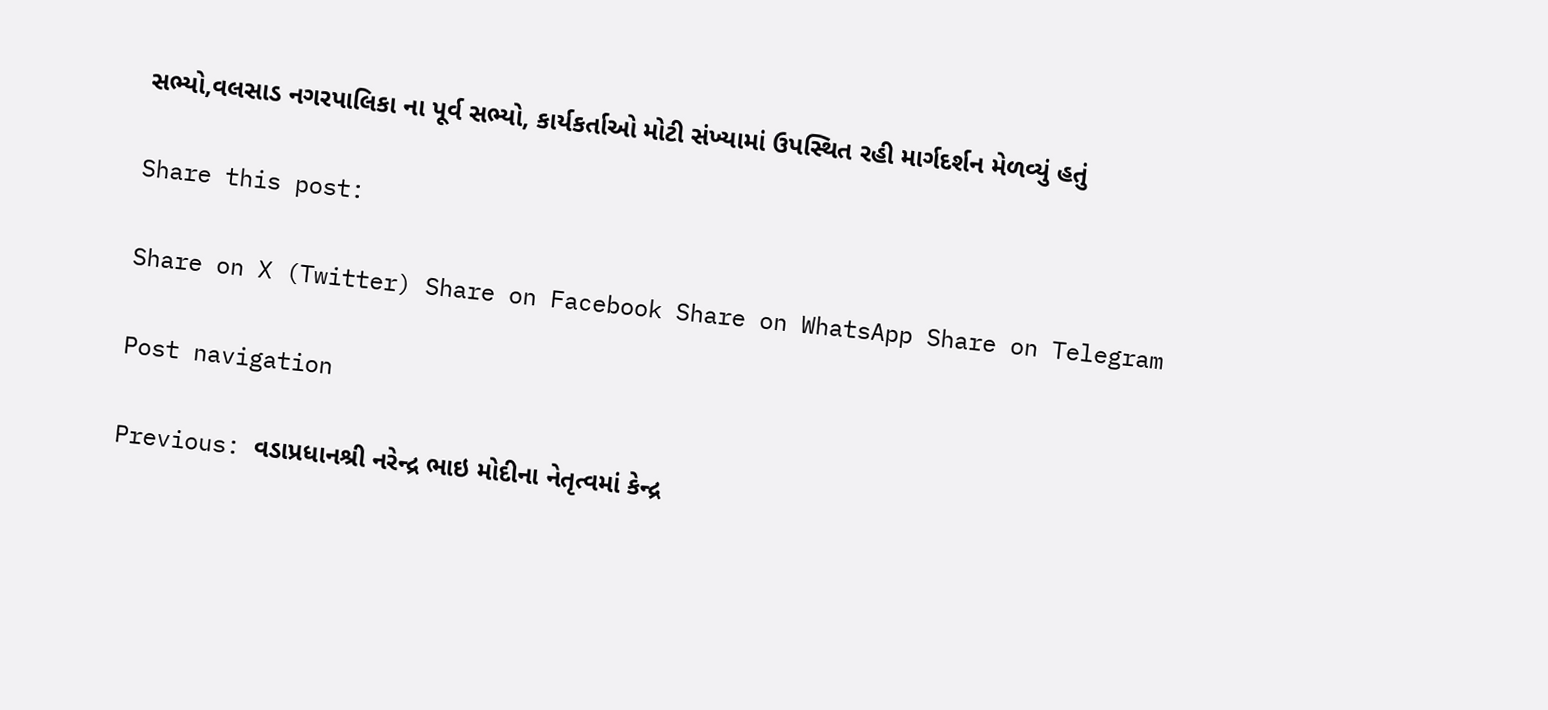સભ્યો,વલસાડ નગરપાલિકા ના પૂર્વ સભ્યો, કાર્યકર્તાઓ મોટી સંખ્યામાં ઉપસ્થિત રહી માર્ગદર્શન મેળવ્યું હતું

Share this post:

Share on X (Twitter) Share on Facebook Share on WhatsApp Share on Telegram

Post navigation

Previous: વડાપ્રધાનશ્રી નરેન્દ્ર ભાઇ મોદીના નેતૃત્વમાં કેન્દ્ર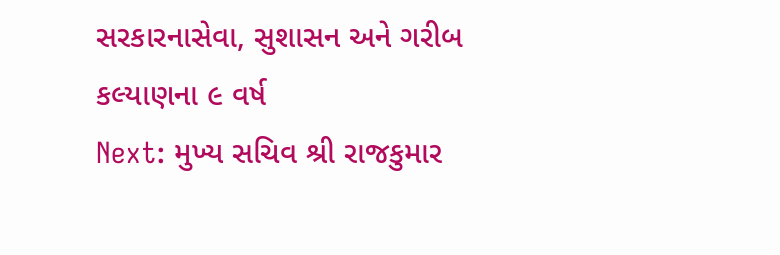સરકારનાસેવા, સુશાસન અને ગરીબ કલ્યાણના ૯ વર્ષ
Next: મુખ્ય સચિવ શ્રી રાજકુમાર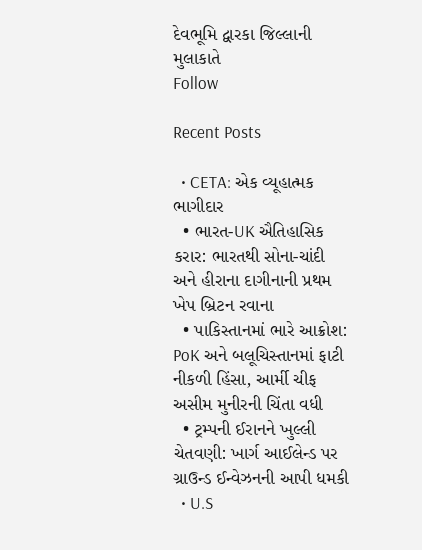દેવભૂમિ દ્વારકા જિલ્લાની મુલાકાતે
Follow

Recent Posts

  • CETA: એક વ્યૂહાત્મક ભાગીદાર
  • ભારત-UK ઐતિહાસિક કરાર: ભારતથી સોના-ચાંદી અને હીરાના દાગીનાની પ્રથમ ખેપ બ્રિટન રવાના
  • પાકિસ્તાનમાં ભારે આક્રોશ: PoK અને બલૂચિસ્તાનમાં ફાટી નીકળી હિંસા, આર્મી ચીફ અસીમ મુનીરની ચિંતા વધી
  • ટ્રમ્પની ઈરાનને ખુલ્લી ચેતવણી: ખાર્ગ આઈલેન્ડ પર ગ્રાઉન્ડ ઈન્વેઝનની આપી ધમકી
  • U.S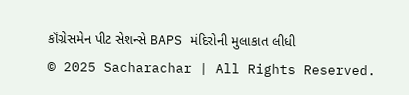કૉંગ્રેસમેન પીટ સેશન્સે BAPS મંદિરોની મુલાકાત લીધી
© 2025 Sacharachar | All Rights Reserved.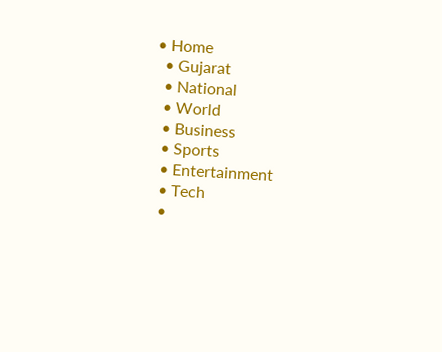• Home
  • Gujarat
  • National
  • World
  • Business
  • Sports
  • Entertainment
  • Tech
  •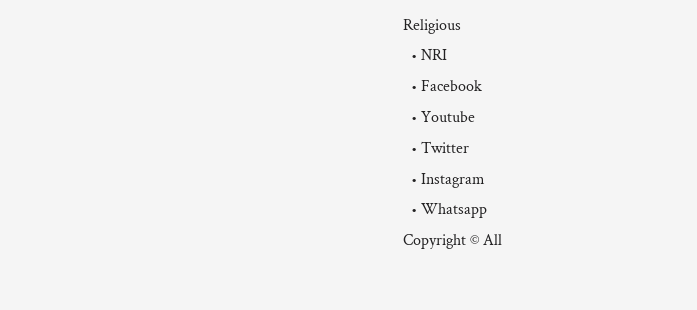Religious
  • NRI
  • Facebook
  • Youtube
  • Twitter
  • Instagram
  • Whatsapp
Copyright © All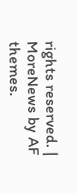rights reserved. | MoreNews by AF themes.